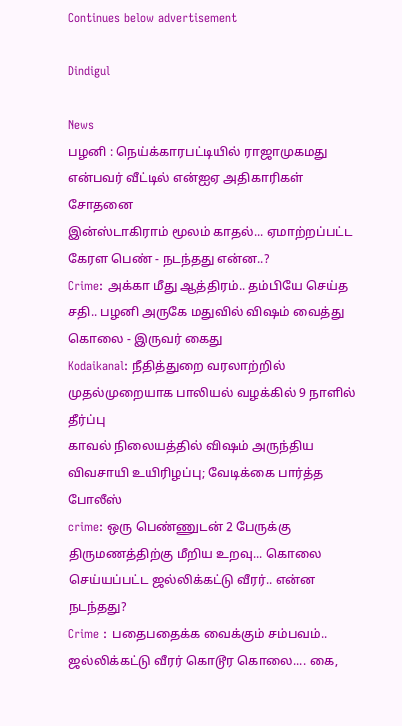Continues below advertisement

Dindigul

News
பழனி : நெய்க்காரபட்டியில் ராஜாமுகமது என்பவர் வீட்டில் என்ஐஏ அதிகாரிகள் சோதனை
இன்ஸ்டாகிராம் மூலம் காதல்... ஏமாற்றப்பட்ட கேரள பெண் - நடந்தது என்ன..?
Crime: அக்கா மீது ஆத்திரம்.. தம்பியே செய்த சதி.. பழனி அருகே மதுவில் விஷம் வைத்து கொலை - இருவர் கைது
Kodaikanal: நீதித்துறை வரலாற்றில் முதல்முறையாக பாலியல் வழக்கில் 9 நாளில் தீர்ப்பு
காவல் நிலையத்தில் விஷம் அருந்திய விவசாயி உயிரிழப்பு; வேடிக்கை பார்த்த போலீஸ்
crime: ஒரு பெண்ணுடன் 2 பேருக்கு திருமணத்திற்கு மீறிய உறவு... கொலை செய்யப்பட்ட ஜல்லிக்கட்டு வீரர்.. என்ன நடந்தது?
Crime : பதைபதைக்க வைக்கும் சம்பவம்.. ஜல்லிக்கட்டு வீரர் கொடூர கொலை.... கை,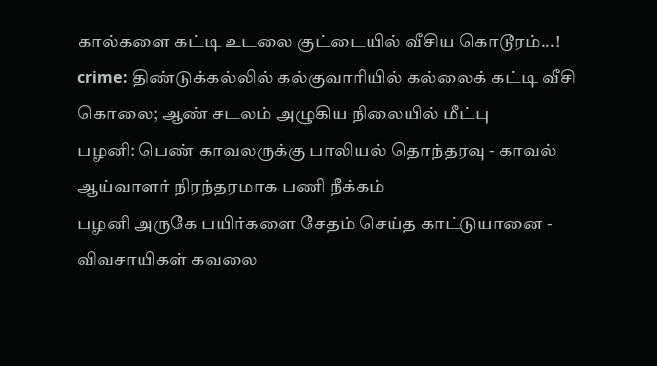கால்களை கட்டி உடலை குட்டையில் வீசிய கொடூரம்...!
crime: திண்டுக்கல்லில் கல்குவாரியில் கல்லைக் கட்டி வீசி கொலை; ஆண் சடலம் அழுகிய நிலையில் மீட்பு
பழனி: பெண் காவலருக்கு பாலியல் தொந்தரவு - காவல் ஆய்வாளர் நிரந்தரமாக பணி நீக்கம்
பழனி அருகே பயிர்களை சேதம் செய்த காட்டுயானை - விவசாயிகள் கவலை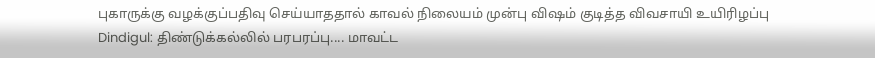புகாருக்கு வழக்குப்பதிவு செய்யாததால் காவல் நிலையம் முன்பு விஷம் குடித்த விவசாயி உயிரிழப்பு
Dindigul: திண்டுக்கல்லில் பரபரப்பு.... மாவட்ட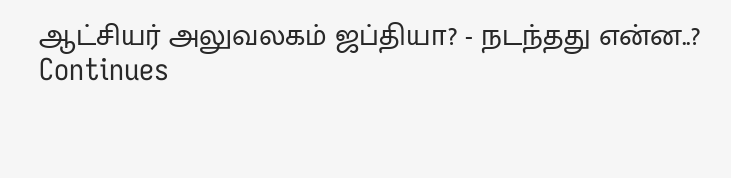ஆட்சியர் அலுவலகம் ஜப்தியா? - நடந்தது என்ன..?
Continues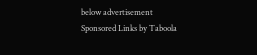below advertisement
Sponsored Links by Taboola